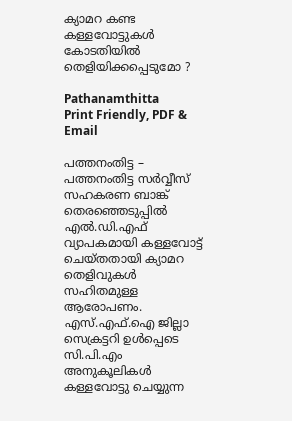ക്യാമറ കണ്ട കള്ളവോട്ടുകൾ കോടതിയിൽ തെളിയിക്കപ്പെടുമോ ?

Pathanamthitta
Print Friendly, PDF & Email

പത്തനംതിട്ട – പത്തനംതിട്ട സർവ്വീസ് സഹകരണ ബാങ്ക് തെരഞ്ഞെടുപ്പിൽ എൽ.ഡി.എഫ് വ്യാപകമായി കള്ളവോട്ട് ചെയ്തതായി ക്യാമറ തെളിവുകൾ സഹിതമുള്ള ആരോപണം. എസ്.എഫ്.ഐ ജില്ലാ സെക്രട്ടറി ഉൾപ്പെടെ സി.പി.എം അനുകൂലികൾ കള്ളവോട്ടു ചെയ്യുന്ന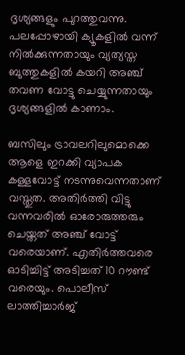ദൃശ്യങ്ങളും പുറത്തുവന്നു. പലപ്പോഴായി ക്യൂകളിൽ വന്ന് നിൽക്കുന്നതായും വ്യത്യസ്ത ബുത്തുകളിൽ കയറി അഞ്ച് തവണ വോട്ടു ചെയ്യുന്നതായും ദൃശ്യങ്ങളിൽ കാണാം.

ബസിലും ട്രാവലറിലുമൊക്കെ ആളെ ഇറക്കി വ്യാപക കള്ളവോട്ട് നടന്നുവെന്നതാണ് വസ്തുത. അതിർത്തി വിട്ടു വന്നവരിൽ ഓരോരുത്തരും ചെയ്തത് അഞ്ച് വോട്ട് വരെയാണ്. എതിർത്തവരെ ഓടിച്ചിട്ട് അടിച്ചത് 10 റൗണ്ട് വരെയും. പൊലീസ് ലാത്തിച്ചാർജ്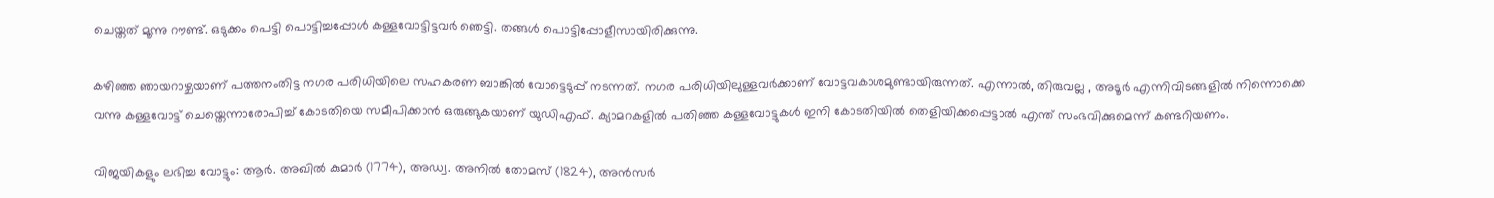ചെയ്തത് മൂന്നു റൗണ്ട്. ഒടുക്കം പെട്ടി പൊട്ടിച്ചപ്പോൾ കള്ളവോട്ടിട്ടവർ ഞെട്ടി. തങ്ങൾ പൊട്ടിപ്പോളീസായിരിക്കുന്നു.

കഴിഞ്ഞ ഞായറാഴ്ചയാണ് പത്തനംതിട്ട നഗര പരിധിയിലെ സഹകരണ ബാങ്കിൽ വോട്ടെടുപ്പ് നടന്നത്. നഗര പരിധിയിലുള്ളവർക്കാണ് വോട്ടവകാശമുണ്ടായിരുന്നത്. എന്നാൽ, തിരുവല്ല , അടൂർ എന്നിവിടങ്ങളിൽ നിന്നൊക്കെ വന്നു കള്ളവോട്ട് ചെയ്തെന്നാരോപിച്ച് കോടതിയെ സമീപിക്കാൻ ഒരുങ്ങുകയാണ് യുഡിഎഫ്. ക്യാമറകളിൽ പതിഞ്ഞ കള്ളവോട്ടുകൾ ഇനി കോടതിയിൽ തെളിയിക്കപ്പെട്ടാൽ എന്ത് സംഭവിക്കുമെന്ന് കണ്ടറിയണം.

വിജയികളും ലഭിച്ച വോട്ടും: ആർ. അഖിൽ കുമാർ (1774), അഡ്വ. അനിൽ തോമസ് (1824), അൻസർ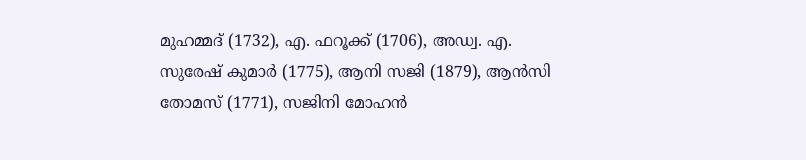മുഹമ്മദ് (1732), എ. ഫറൂക്ക് (1706), അഡ്വ. എ. സുരേഷ് കുമാർ (1775), ആനി സജി (1879), ആൻസി തോമസ് (1771), സജിനി മോഹൻ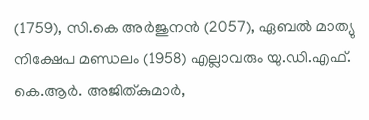(1759), സി.കെ അർജുനൻ (2057), ഏബൽ മാത്യു നിക്ഷേപ മണ്ഡലം (1958) എല്ലാവരും യു.ഡി.എഫ്. കെ.ആർ. അജിത്കുമാർ,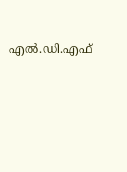എൽ.ഡി.എഫ്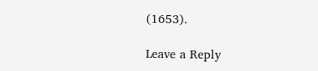(1653).

Leave a Reply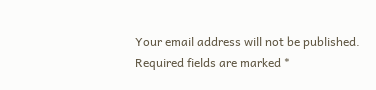Your email address will not be published. Required fields are marked *